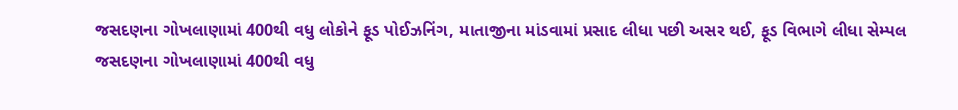જસદણના ગોખલાણામાં 400થી વધુ લોકોને ફૂડ પોઈઝનિંગ, માતાજીના માંડવામાં પ્રસાદ લીધા પછી અસર થઈ, ફૂડ વિભાગે લીધા સેમ્પલ
જસદણના ગોખલાણામાં 400થી વધુ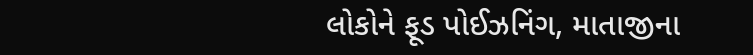લોકોને ફૂડ પોઈઝનિંગ, માતાજીના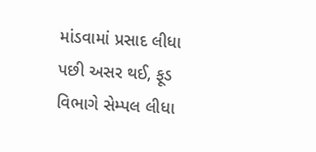માંડવામાં પ્રસાદ લીધા પછી અસર થઈ, ફૂડ વિભાગે સેમ્પલ લીધા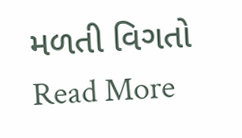મળતી વિગતો
Read More